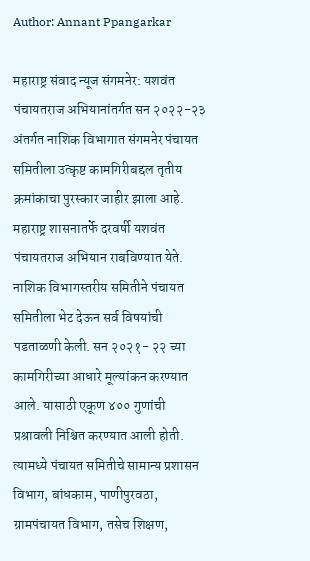Author: Annant Ppangarkar

महाराष्ट्र संवाद न्यूज संगमनेर: यशवंत पंचायतराज अभियानांतर्गत सन २०२२-२३ अंतर्गत नाशिक विभागात संगमनेर पंचायत समितीला उत्कृष्ट कामगिरीबद्दल तृतीय क्रमांकाचा पुरस्कार जाहीर झाला आहे. महाराष्ट्र शासनातर्फे दरवर्षी यशवंत पंचायतराज अभियान राबविण्यात येते. नाशिक विभागस्तरीय समितीने पंचायत समितीला भेट देऊन सर्व विषयांची पडताळणी केली. सन २०२१- २२ च्या कामगिरीच्या आधारे मूल्यांकन करण्यात आले. यासाठी एकूण ४०० गुणांची प्रश्रावली निश्चित करण्यात आली होती. त्यामध्ये पंचायत समितीचे सामान्य प्रशासन विभाग, बांधकाम, पाणीपुरवठा, ग्रामपंचायत विभाग, तसेच शिक्षण,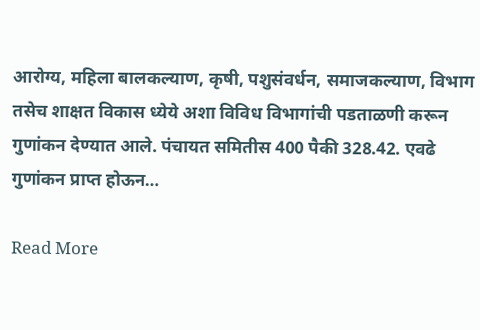आरोग्य, महिला बालकल्याण, कृषी, पशुसंवर्धन, समाजकल्याण, विभाग तसेच शाक्षत विकास ध्येये अशा विविध विभागांची पडताळणी करून गुणांकन देण्यात आले. पंचायत समितीस 400 पैकी 328.42. एवढे गुणांकन प्राप्त होऊन…

Read More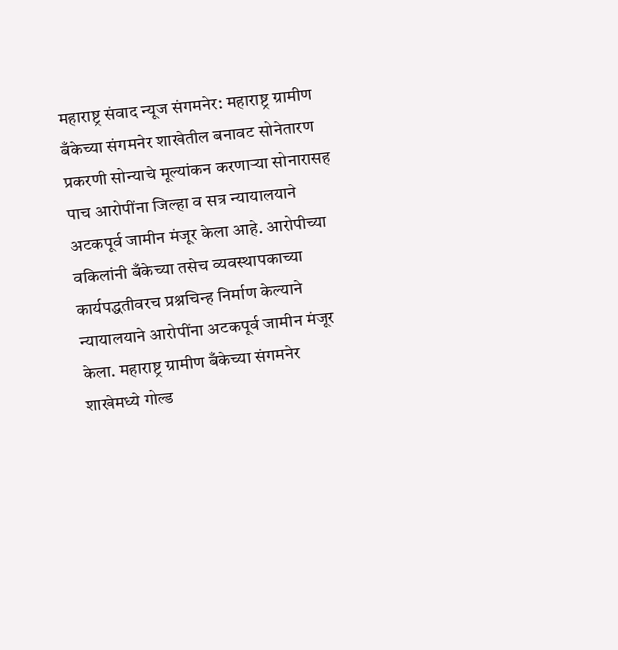महाराष्ट्र संवाद न्यूज संगमनेर: महाराष्ट्र ग्रामीण बँकेच्या संगमनेर शाखेतील बनावट सोनेतारण प्रकरणी सोन्याचे मूल्यांकन करणाऱ्या सोनारासह पाच आरोपींना जिल्हा व सत्र न्यायालयाने अटकपूर्व जामीन मंजूर केला आहे. आरोपीच्या वकिलांनी बँकेच्या तसेच व्यवस्थापकाच्या कार्यपद्धतीवरच प्रश्नचिन्ह निर्माण केल्याने न्यायालयाने आरोपींना अटकपूर्व जामीन मंजूर केला. महाराष्ट्र ग्रामीण बँकेच्या संगमनेर शाखेमध्ये गोल्ड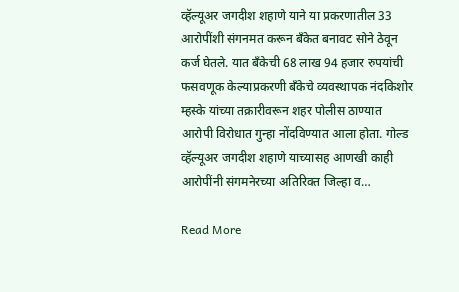व्हॅल्यूअर जगदीश शहाणे याने या प्रकरणातील 33 आरोपींशी संगनमत करून बँकेत बनावट सोने ठेवून कर्ज घेतले. यात बँकेची 68 लाख 94 हजार रुपयांची फसवणूक केल्याप्रकरणी बँकेचे व्यवस्थापक नंदकिशोर म्हस्के यांच्या तक्रारीवरून शहर पोलीस ठाण्यात आरोपी विरोधात गुन्हा नोंदविण्यात आला होता. गोल्ड व्हॅल्यूअर जगदीश शहाणे याच्यासह आणखी काही आरोपींनी संगमनेरच्या अतिरिक्त जिल्हा व…

Read More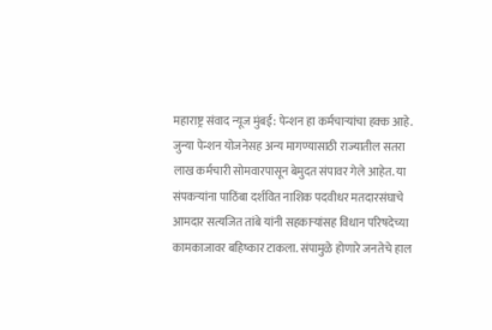महाराष्ट्र संवाद न्यूज मुंबई: पेन्शन हा कर्मचाऱ्यांचा हक्क आहे. जुन्या पेन्शन योजनेसह अन्य मागण्यासाठी राज्यातील सतरा लाख कर्मचारी सोमवारपासून बेमुदत संपावर गेले आहेत. या संपकऱ्यांना पाठिंबा दर्शवित नाशिक पदवीधर मतदारसंघाचे आमदार सत्यजित तांबे यांनी सहकाऱ्यांसह विधान परिषदेच्या कामकाजावर बहिष्कार टाकला. संपामुळे होणारे जनतेचे हाल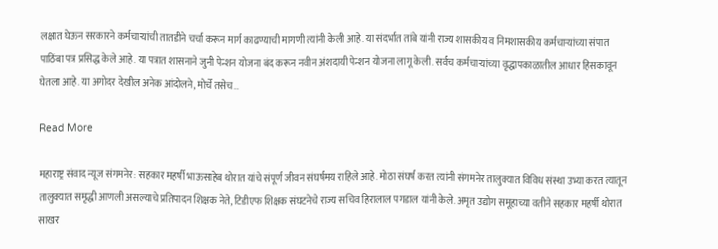लक्षात घेऊन सरकारने कर्मचाऱ्यांची तातडीने चर्चा करून मार्ग काढण्याची मागणी त्यांनी केली आहे. या संदर्भात तांबे यांनी राज्य शासकीय व निमशासकीय कर्मचाऱ्यांच्या संपात पाठिंबा पत्र प्रसिद्ध केले आहे. या पत्रात शासनाने जुनी पेन्शन योजना बंद करून नवीन अंशदायी पेन्शन योजना लागू केली. सर्वच कर्मचाऱ्यांच्या वृद्धापकाळातील आधार हिसकावून घेतला आहे. या अगोदर देखील अनेक आंदोलने, मोर्चे तसेच…

Read More

महाराष्ट्र संवाद न्यूज संगमनेर: सहकार महर्षी भाऊसाहेब थोरात यांचे संपूर्ण जीवन संघर्षमय राहिले आहे. मोठा संघर्ष करत त्यांनी संगमनेर तालुक्यात विविध संस्था उभ्या करत त्यातून तालुक्यात समृद्धी आणली असल्याचे प्रतिपादन शिक्षक नेते, टिडीएफ शिक्षक संघटनेचे राज्य सचिव हिरालाल पगडाल यांनी केले. अमृत उद्योग समूहाच्या वतीने सहकार महर्षी थोरात साखर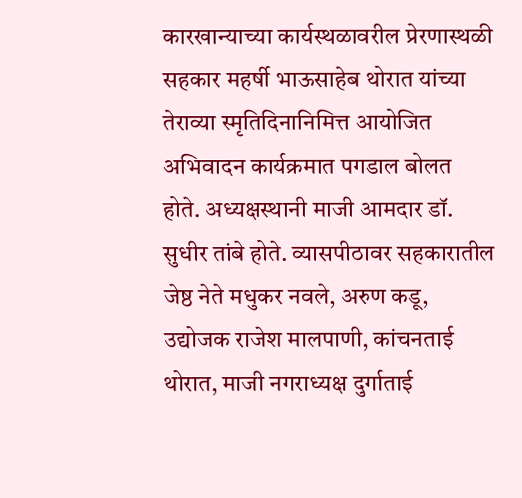कारखान्याच्या कार्यस्थळावरील प्रेरणास्थळी सहकार महर्षी भाऊसाहेब थोरात यांच्या तेराव्या स्मृतिदिनानिमित्त आयोजित अभिवादन कार्यक्रमात पगडाल बोलत होते. अध्यक्षस्थानी माजी आमदार डॉ. सुधीर तांबे होते. व्यासपीठावर सहकारातील जेष्ठ नेते मधुकर नवले, अरुण कडू, उद्योजक राजेश मालपाणी, कांचनताई थोरात, माजी नगराध्यक्ष दुर्गाताई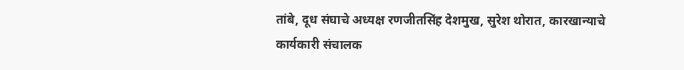तांबे, दूध संघाचे अध्यक्ष रणजीतसिंह देशमुख, सुरेश थोरात, कारखान्याचे कार्यकारी संचालक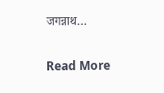जगन्नाथ…

Read More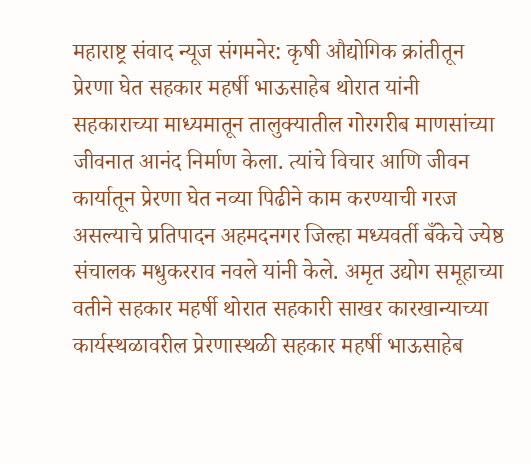महाराष्ट्र संवाद न्यूज संगमनेर: कृषी औद्योगिक क्रांतीतून प्रेरणा घेत सहकार महर्षी भाऊसाहेब थोरात यांनी सहकाराच्या माध्यमातून तालुक्यातील गोरगरीब माणसांच्या जीवनात आनंद निर्माण केला. त्यांचे विचार आणि जीवन कार्यातून प्रेरणा घेत नव्या पिढीने काम करण्याची गरज असल्याचे प्रतिपादन अहमदनगर जिल्हा मध्यवर्ती बँकेचे ज्येष्ठ संचालक मधुकरराव नवले यांनी केले. अमृत उद्योग समूहाच्या वतीने सहकार महर्षी थोरात सहकारी साखर कारखान्याच्या कार्यस्थळावरील प्रेरणास्थळी सहकार महर्षी भाऊसाहेब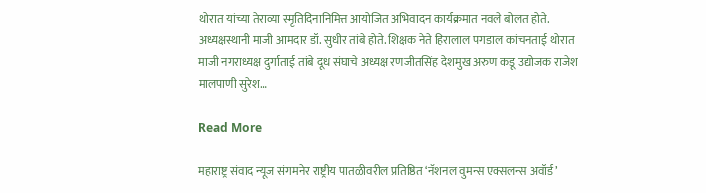थोरात यांच्या तेराव्या स्मृतिदिनानिमित्त आयोजित अभिवादन कार्यक्रमात नवले बोलत होते. अध्यक्षस्थानी माजी आमदार डॉ. सुधीर तांबे होते. शिक्षक नेते हिरालाल पगडाल कांचनताई थोरात माजी नगराध्यक्ष दुर्गाताई तांबे दूध संघाचे अध्यक्ष रणजीतसिंह देशमुख अरुण कडू उद्योजक राजेश मालपाणी सुरेश…

Read More

महाराष्ट्र संवाद न्यूज संगमनेर राष्ट्रीय पातळीवरील प्रतिष्ठित ‘नॅशनल वुमन्स एक्सलन्स अवॉर्ड’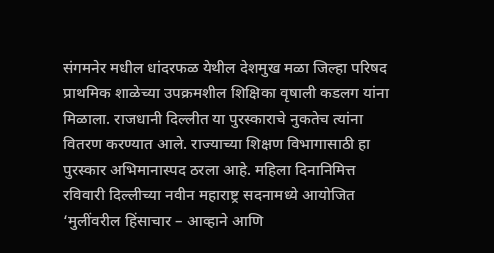संगमनेर मधील धांदरफळ येथील देशमुख मळा जिल्हा परिषद प्राथमिक शाळेच्या उपक्रमशील शिक्षिका वृषाली कडलग यांना मिळाला. राजधानी दिल्लीत या पुरस्काराचे नुकतेच त्यांना वितरण करण्यात आले. राज्याच्या शिक्षण विभागासाठी हा पुरस्कार अभिमानास्पद ठरला आहे. महिला दिनानिमित्त रविवारी दिल्लीच्या नवीन महाराष्ट्र सदनामध्ये आयोजित ‘मुलींवरील हिंसाचार – आव्हाने आणि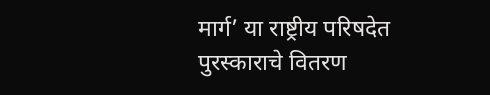मार्ग’ या राष्ट्रीय परिषदेत पुरस्काराचे वितरण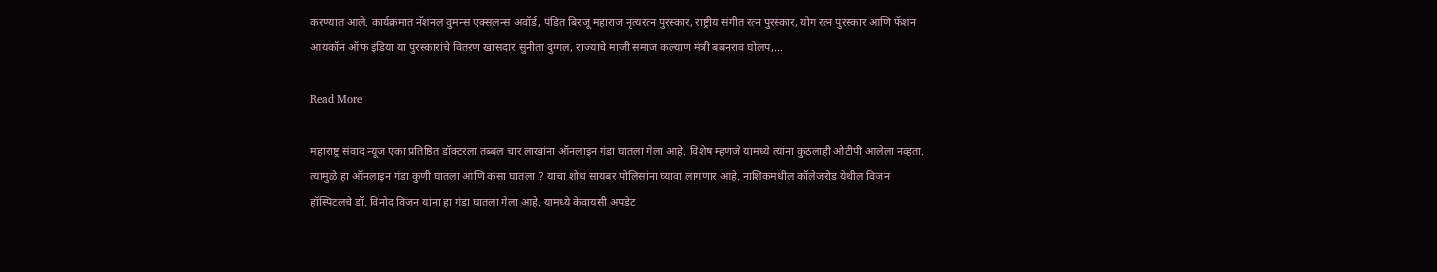करण्यात आले. कार्यक्रमात नॅशनल वुमन्स एक्सलन्स अवॉर्ड, पंडित बिरजू महाराज नृत्यरत्न पुरस्कार, राष्ट्रीय संगीत रत्न पुरस्कार, योग रत्न पुरस्कार आणि फॅशन आयकॉन ऑफ इंडिया या पुरस्कारांचे वितरण खासदार सुनीता दुग्गल, राज्याचे माजी समाज कल्याण मंत्री बबनराव घोलप,…

Read More

महाराष्ट्र संवाद न्यूज एका प्रतिष्ठित डॉक्टरला तब्बल चार लाखांना ऑनलाइन गंडा घातला गेला आहे. विशेष म्हणजे यामध्ये त्यांना कुठलाही ओटीपी आलेला नव्हता. त्यामुळे हा ऑनलाइन गंडा कुणी घातला आणि कसा घातला ? याचा शोध सायबर पोलिसांना घ्यावा लागणार आहे. नाशिकमधील कॉलेजरोड येथील विजन हॉस्पिटलचे डॉ. विनोद विजन यांना हा गंडा घातला गेला आहे. यामध्ये केवायसी अपडेट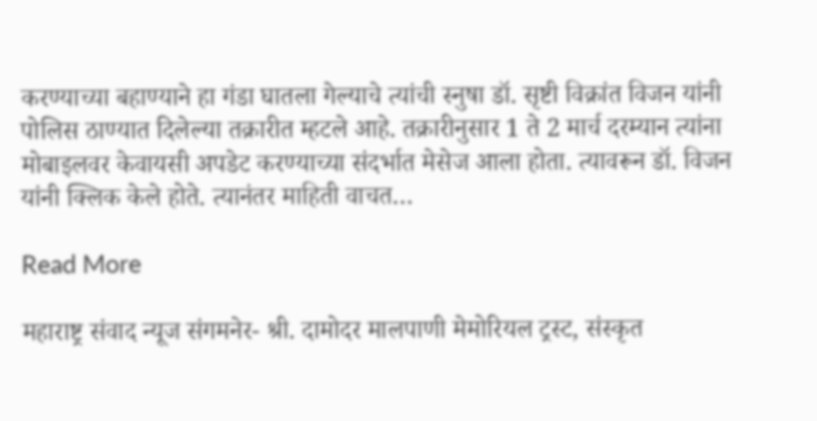करण्याच्या बहाण्याने हा गंडा घातला गेल्याचे त्यांची स्नुषा डॉ. सृष्टी विक्रांत विजन यांनी पोलिस ठाण्यात दिलेल्या तक्रारीत म्हटले आहे. तक्रारीनुसार 1 ते 2 मार्च दरम्यान त्यांना मोबाइलवर केवायसी अपडेट करण्याच्या संदर्भात मेसेज आला होता. त्यावरून डॉ. विजन यांनी क्लिक केले होते. त्यानंतर माहिती वाचत…

Read More

महाराष्ट्र संवाद न्यूज संगमनेर- श्री. दामोदर मालपाणी मेमोरियल ट्रस्ट, संस्कृत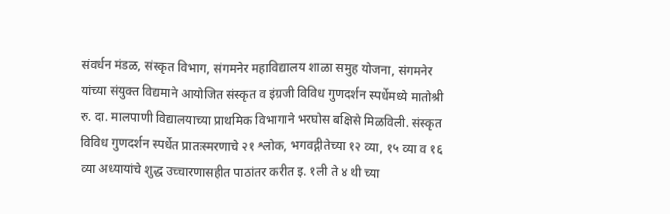संवर्धन मंडळ, संस्कृत विभाग, संगमनेर महाविद्यालय शाळा समुह योजना, संगमनेर यांच्या संयुक्त विद्यमाने आयोजित संस्कृत व इंग्रजी विविध गुणदर्शन स्पर्धेमध्ये मातोश्री रु. दा. मालपाणी विद्यालयाच्या प्राथमिक विभागाने भरघोस बक्षिसे मिळविली. संस्कृत विविध गुणदर्शन स्पर्धेत प्रातःस्मरणाचे २१ श्लोक, भगवद्गीतेच्या १२ व्या, १५ व्या व १६ व्या अध्यायांचे शुद्ध उच्चारणासहीत पाठांतर करीत इ. १ली ते ४ थी च्या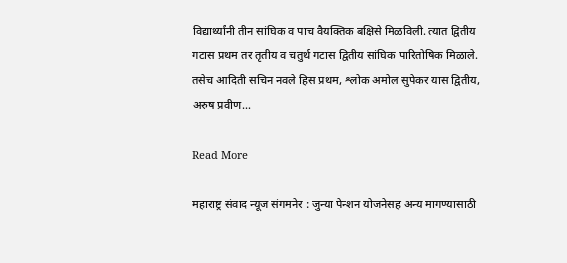विद्यार्थ्यांनी तीन सांघिक व पाच वैयक्तिक बक्षिसे मिळविली. त्यात द्वितीय गटास प्रथम तर तृतीय व चतुर्थ गटास द्वितीय सांघिक पारितोषिक मिळाले. तसेच आदिती सचिन नवले हिस प्रथम, श्लोक अमोल सुपेकर यास द्वितीय, अरुष प्रवीण…

Read More

महाराष्ट्र संवाद न्यूज संगमनेर : जुन्या पेन्शन योजनेसह अन्य मागण्यासाठी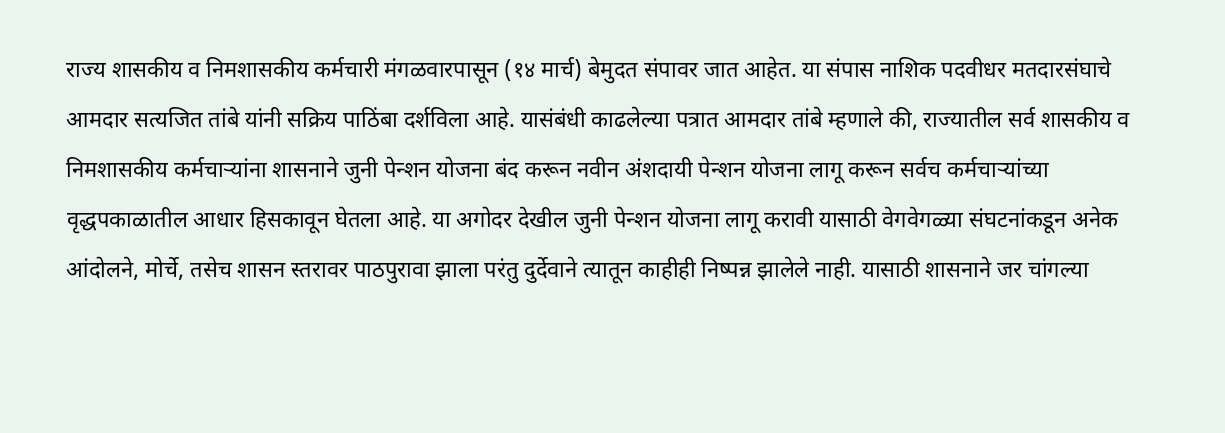राज्य शासकीय व निमशासकीय कर्मचारी मंगळवारपासून (१४ मार्च) बेमुदत संपावर जात आहेत. या संपास नाशिक पदवीधर मतदारसंघाचे आमदार सत्यजित तांबे यांनी सक्रिय पाठिंबा दर्शविला आहे. यासंबंधी काढलेल्या पत्रात आमदार तांबे म्हणाले की, राज्यातील सर्व शासकीय व निमशासकीय कर्मचाऱ्यांना शासनाने जुनी पेन्शन योजना बंद करून नवीन अंशदायी पेन्शन योजना लागू करून सर्वच कर्मचाऱ्यांच्या वृद्धपकाळातील आधार हिसकावून घेतला आहे. या अगोदर देखील जुनी पेन्शन योजना लागू करावी यासाठी वेगवेगळ्या संघटनांकडून अनेक आंदोलने, मोर्चे, तसेच शासन स्तरावर पाठपुरावा झाला परंतु दुर्देवाने त्यातून काहीही निष्पन्न झालेले नाही. यासाठी शासनाने जर चांगल्या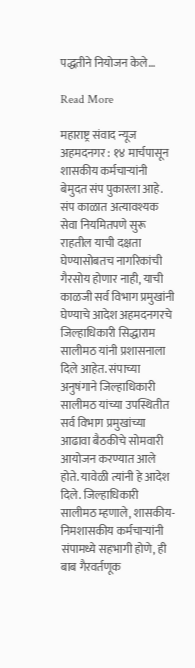पद्धतीने नियोजन केले…

Read More

महाराष्ट्र संवाद न्यूज अहमदनगर : १४ मार्चपासून शासकीय कर्मचाऱ्यांनी बेमुदत संप पुकारला आहे. संप काळात अत्यावश्यक सेवा नियमितपणे सुरू राहतील याची दक्षता घेण्यासोबतच नागरिकांची गैरसोय होणार नाही, याची काळजी सर्व विभाग प्रमुखांनी घेण्याचे आदेश अहमदनगरचे जिल्हाधिकारी सिद्धाराम सालीमठ यांनी प्रशासनाला दिले आहेत. संपाच्या अनुषंगाने जिल्हाधिकारी सालीमठ यांच्या उपस्थितीत सर्व विभाग प्रमुखांच्या आढावा बैठकीचे सोमवारी आयोजन करण्यात आले होते. यावेळी त्यांनी हे आदेश दिले. जिल्हाधिकारी सालीमठ म्हणाले, शासकीय-निमशासकीय कर्मचाऱ्यांनी संपामध्ये सहभागी होणे, ही बाब गैरवर्तणूक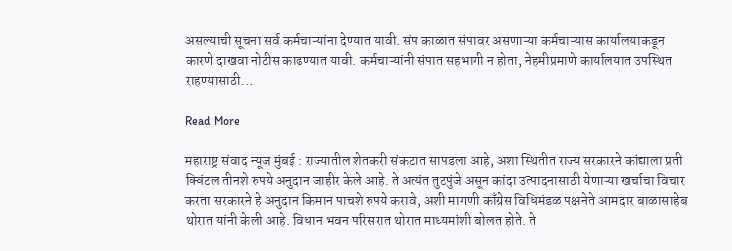असल्याची सूचना सर्व कर्मचाऱ्यांना देण्यात यावी. संप काळात संपावर असणाऱ्या कर्मचाऱ्यास कार्यालयाकडून कारणे दाखवा नोटीस काढण्यात यावी. कर्मचाऱ्यांनी संपात सहभागी न होता, नेहमीप्रमाणे कार्यालयात उपस्थित राहण्यासाठी…

Read More

महाराष्ट्र संवाद न्यूज मुंबई : राज्यातील शेतकरी संकटात सापडला आहे, अशा स्थितीत राज्य सरकारने कांद्याला प्रती क्विंटल तीनशे रुपये अनुदान जाहीर केले आहे. ते अत्यंत तुटपुंजे असून कांदा उत्पादनासाठी येणाऱ्या खर्चाचा विचार करता सरकारने हे अनुदान किमान पाचशे रुपये करावे, अशी मागणी काँग्रेस विधिमंडळ पक्षनेते आमदार बाळासाहेब थोरात यांनी केली आहे. विधान भवन परिसरात थोरात माध्यमांशी बोलत होते. ते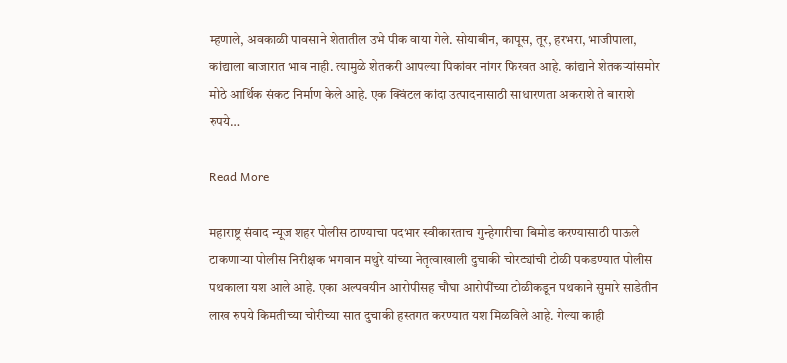म्हणाले, अवकाळी पावसाने शेतातील उभे पीक वाया गेले. सोयाबीन, कापूस, तूर, हरभरा, भाजीपाला, कांद्याला बाजारात भाव नाही. त्यामुळे शेतकरी आपल्या पिकांवर नांगर फिरवत आहे. कांद्याने शेतकऱ्यांसमोर मोठे आर्थिक संकट निर्माण केले आहे. एक क्विंटल कांदा उत्पादनासाठी साधारणता अकराशे ते बाराशे रुपये…

Read More

महाराष्ट्र संवाद न्यूज शहर पोलीस ठाण्याचा पदभार स्वीकारताच गुन्हेगारीचा बिमोड करण्यासाठी पाऊले टाकणाऱ्या पोलीस निरीक्षक भगवान मथुरे यांच्या नेतृत्वाखाली दुचाकी चोरट्यांची टोळी पकडण्यात पोलीस पथकाला यश आले आहे. एका अल्पवयीन आरोपीसह चौघा आरोपींच्या टोळीकडून पथकाने सुमारे साडेतीन लाख रुपये किमतीच्या चोरीच्या सात दुचाकी हस्तगत करण्यात यश मिळविले आहे. गेल्या काही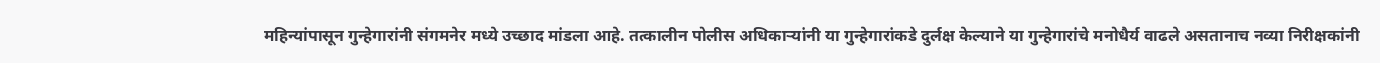महिन्यांपासून गुन्हेगारांनी संगमनेर मध्ये उच्छाद मांडला आहे. तत्कालीन पोलीस अधिकाऱ्यांनी या गुन्हेगारांकडे दुर्लक्ष केल्याने या गुन्हेगारांचे मनोधैर्य वाढले असतानाच नव्या निरीक्षकांनी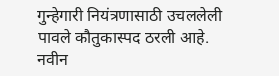गुन्हेगारी नियंत्रणासाठी उचललेली पावले कौतुकास्पद ठरली आहे. नवीन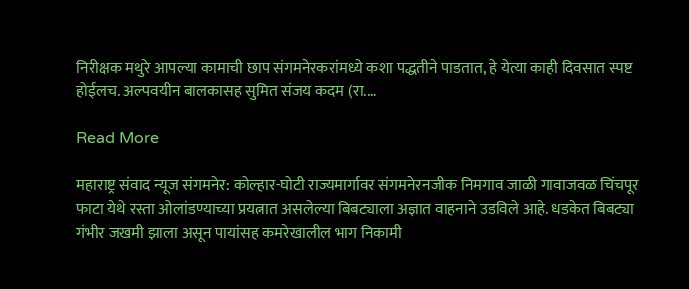निरीक्षक मथुरे आपल्या कामाची छाप संगमनेरकरांमध्ये कशा पद्धतीने पाडतात, हे येत्या काही दिवसात स्पष्ट होईलच. अल्पवयीन बालकासह सुमित संजय कदम (रा.…

Read More

महाराष्ट्र संवाद न्यूज संगमनेर: कोल्हार-घोटी राज्यमार्गावर संगमनेरनजीक निमगाव जाळी गावाजवळ चिंचपूर फाटा येथे रस्ता ओलांडण्याच्या प्रयत्नात असलेल्या बिबट्याला अज्ञात वाहनाने उडविले आहे. धडकेत बिबट्या गंभीर जखमी झाला असून पायांसह कमरेखालील भाग निकामी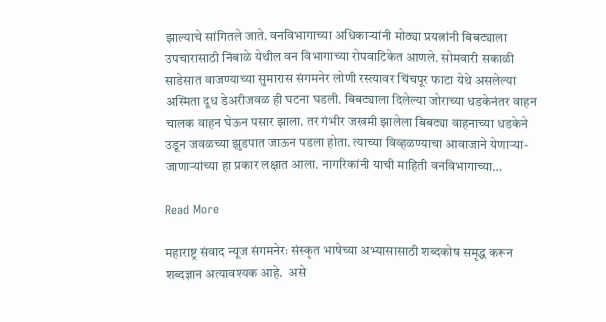झाल्याचे सांगितले जाते. वनविभागाच्या अधिकाऱ्यांनी मोठ्या प्रयत्नांनी बिबट्याला उपचारासाठी निंबाळे येथील वन विभागाच्या रोपवाटिकेत आणले. सोमवारी सकाळी साडेसात वाजण्याच्या सुमारास संगमनेर लोणी रस्त्यावर चिंचपूर फाटा येथे असलेल्या अस्मिता दूध डेअरीजवळ ही घटना घडली. बिबट्याला दिलेल्या जोराच्या धडकेनंतर वाहन चालक वाहन घेऊन पसार झाला. तर गंभीर जखमी झालेला बिबट्या वाहनाच्या धडकेने उडून जवळच्या झुडपात जाऊन पडला होता. त्याच्या विव्हळण्याचा आवाजाने येणाऱ्या-जाणाऱ्यांच्या हा प्रकार लक्षात आला. नागरिकांनी याची माहिती वनविभागाच्या…

Read More

महाराष्ट्र संवाद न्यूज संगमनेरः संस्कृत भाषेच्या अभ्यासासाठी शब्दकोष समृद्ध करून शब्दज्ञान अत्यावश्यक आहे.  असे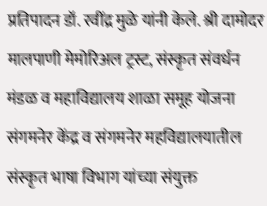प्रतिपादन डॉ. रवींद्र मुळे यांनी केले. श्री दामोदर मालपाणी मेमोरिअल ट्रस्ट, संस्कृत संवर्धन मंडळ व महाविद्यालय शाळा समूह योजना संगमनेर केंद्र व संगमनेर महविद्यालयातील संस्कृत भाषा विभाग यांच्या संयुक्त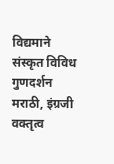विद्यमाने संस्कृत विविध गुणदर्शन मराठी, इंग्रजी वक्तृत्व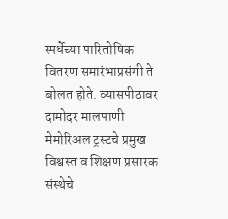स्पर्धेच्या पारितोषिक वितरण समारंभाप्रसंगी ते बोलत होते. व्यासपीठावर दामोदर मालपाणी मेमोरिअल ट्रस्टचे प्रमुख विश्वस्त व शिक्षण प्रसारक संस्थेचे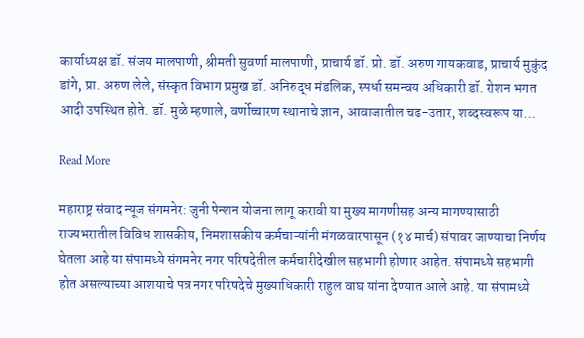कार्याध्यक्ष डॉ. संजय मालपाणी, श्रीमती सुवर्णा मालपाणी, प्राचार्य डॉ. प्रो. डॉ. अरुण गायकवाड, प्राचार्य मुकुंद डांगे, प्रा. अरुण लेले, संस्कृत विभाग प्रमुख डॉ. अनिरुद्ध मंडलिक, स्पर्धा समन्वय अधिकारी डॉ. रोशन भगत आदी उपस्थित होते. डॉ. मुळे म्हणाले, वर्णोच्चारण स्थानाचे ज्ञान, आवाजातील चढ-उतार, शब्दस्वरूप या…

Read More

महाराष्ट्र संवाद न्यूज संगमनेर: जुनी पेन्शन योजना लागू करावी या मुख्य मागणीसह अन्य मागण्यासाठी राज्यभरातील विविध शासकीय, निमशासकीय कर्मचाऱ्यांनी मंगळवारपासून (१४ मार्च) संपावर जाण्याचा निर्णय घेतला आहे या संपामध्ये संगमनेर नगर परिषदेतील कर्मचारीदेखील सहभागी होणार आहेत. संपामध्ये सहभागी होत असल्याच्या आशयाचे पत्र नगर परिषदेचे मुख्याधिकारी राहुल वाघ यांना देण्यात आले आहे. या संपामध्ये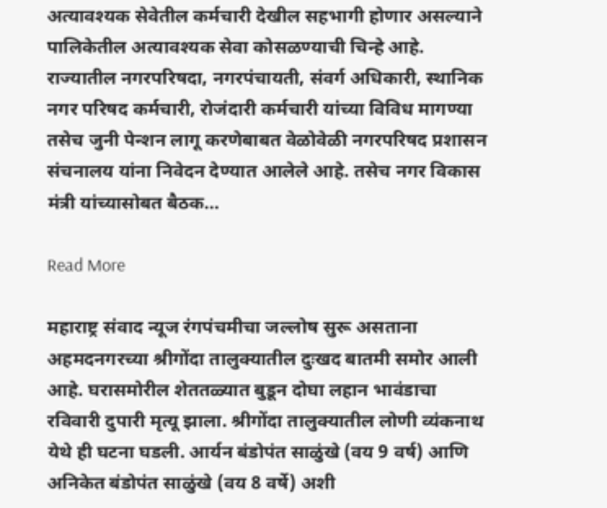अत्यावश्यक सेवेतील कर्मचारी देखील सहभागी होणार असल्याने पालिकेतील अत्यावश्यक सेवा कोसळण्याची चिन्हे आहे. राज्यातील नगरपरिषदा, नगरपंचायती, संवर्ग अधिकारी, स्थानिक नगर परिषद कर्मचारी, रोजंदारी कर्मचारी यांच्या विविध मागण्या तसेच जुनी पेन्शन लागू करणेबाबत वेळोवेळी नगरपरिषद प्रशासन संचनालय यांना निवेदन देण्यात आलेले आहे. तसेच नगर विकास मंत्री यांच्यासोबत बैठक…

Read More

महाराष्ट्र संवाद न्यूज रंगपंचमीचा जल्लोष सुरू असताना अहमदनगरच्या श्रीगोंदा तालुक्यातील दुःखद बातमी समोर आली आहे. घरासमोरील शेततळ्यात बुडून दोघा लहान भावंडाचा रविवारी दुपारी मृत्यू झाला. श्रीगोंदा तालुक्यातील लोणी व्यंकनाथ येथे ही घटना घडली. आर्यन बंडोपंत साळुंखे (वय 9 वर्ष) आणि अनिकेत बंडोपंत साळुंखे (वय 8 वर्षे) अशी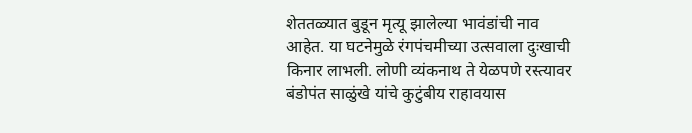शेततळ्यात बुडून मृत्यू झालेल्या भावंडांची नाव आहेत. या घटनेमुळे रंगपंचमीच्या उत्सवाला दुःखाची किनार लाभली. लोणी व्यंकनाथ ते येळपणे रस्त्यावर बंडोपंत साळुंखे यांचे कुटुंबीय राहावयास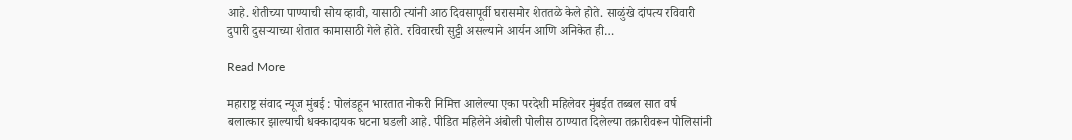आहे. शेतीच्या पाण्याची सोय व्हावी, यासाठी त्यांनी आठ दिवसापूर्वी घरासमोर शेततळे केले होते. साळुंखे दांपत्य रविवारी दुपारी दुसऱ्याच्या शेतात कामासाठी गेले होते. रविवारची सुट्टी असल्याने आर्यन आणि अनिकेत ही…

Read More

महाराष्ट्र संवाद न्यूज मुंबई : पोलंडहून भारतात नोकरी निमित्त आलेल्या एका परदेशी महिलेवर मुंबईत तब्बल सात वर्ष बलात्कार झाल्याची धक्कादायक घटना घडली आहे. पीडित महिलेने अंबोली पोलीस ठाण्यात दिलेल्या तक्रारीवरून पोलिसांनी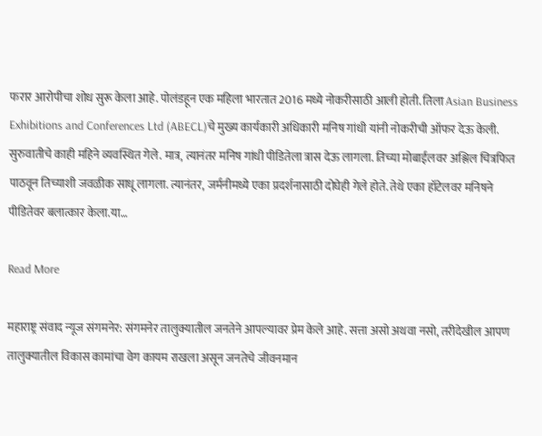फरार आरोपीचा शोध सुरू केला आहे. पोलंडहून एक महिला भारतात 2016 मध्ये नोकरीसाठी आली होती. तिला Asian Business Exhibitions and Conferences Ltd (ABECL)चे मुख्य कार्यकारी अधिकारी मनिष गांधी यांनी नोकरीची ऑफर देऊ केली. सुरुवातीचे काही महिने व्यवस्थित गेले. मात्र, त्यानंतर मनिष गांधी पीडितेला त्रास देऊ लागला. तिच्या मोबाईलवर अश्लिल चित्रफित पाठवून तिच्याशी जवळीक साधू लागला. त्यानंतर, जर्मनीमध्ये एका प्रदर्शनासाठी दोघेही गेले होते. तेथे एका हॉटेलवर मनिषने पीडितेवर बलात्कार केला.या…

Read More

महाराष्ट्र संवाद न्यूज संगमनेर: संगमनेर तालुक्यातील जनतेने आपल्यावर प्रेम केले आहे. सत्ता असो अथवा नसो, तरीदेखील आपण तालुक्यातील विकास कामांचा वेग कायम राखला असून जनतेचे जीवनमान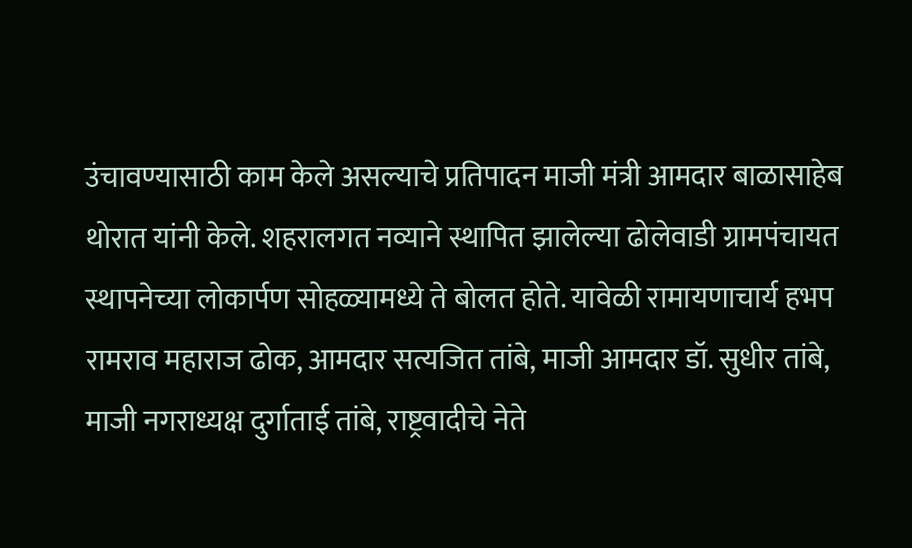उंचावण्यासाठी काम केले असल्याचे प्रतिपादन माजी मंत्री आमदार बाळासाहेब थोरात यांनी केले. शहरालगत नव्याने स्थापित झालेल्या ढोलेवाडी ग्रामपंचायत स्थापनेच्या लोकार्पण सोहळ्यामध्ये ते बोलत होते. यावेळी रामायणाचार्य हभप रामराव महाराज ढोक, आमदार सत्यजित तांबे, माजी आमदार डॉ. सुधीर तांबे, माजी नगराध्यक्ष दुर्गाताई तांबे, राष्ट्रवादीचे नेते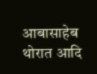आबासाहेब थोरात आदि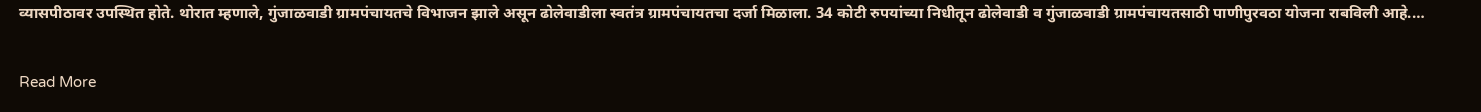व्यासपीठावर उपस्थित होते. थोरात म्हणाले, गुंजाळवाडी ग्रामपंचायतचे विभाजन झाले असून ढोलेवाडीला स्वतंत्र ग्रामपंचायतचा दर्जा मिळाला. 34 कोटी रुपयांच्या निधीतून ढोलेवाडी व गुंजाळवाडी ग्रामपंचायतसाठी पाणीपुरवठा योजना राबविली आहे.…

Read More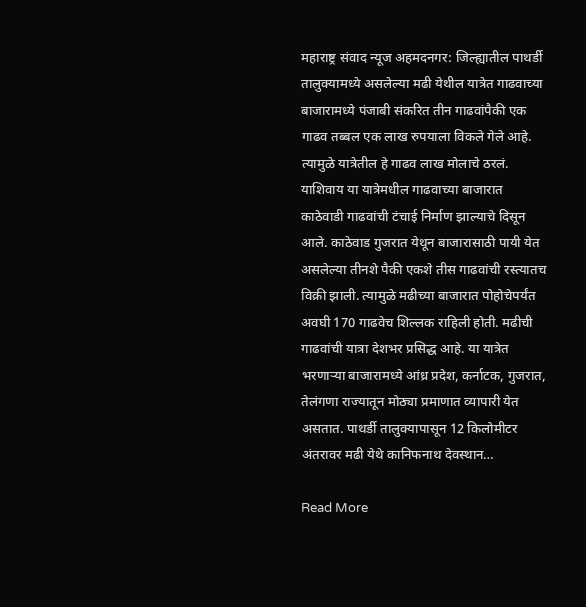महाराष्ट्र संवाद न्यूज अहमदनगर: जिल्ह्यातील पाथर्डी तालुक्यामध्ये असलेल्या मढी येथील यात्रेत गाढवाच्या बाजारामध्ये पंजाबी संकरित तीन गाढवांपैकी एक गाढव तब्बल एक लाख रुपयाला विकले गेले आहे. त्यामुळे यात्रेतील हे गाढव लाख मोलाचे ठरलं. याशिवाय या यात्रेमधील गाढवाच्या बाजारात काठेवाडी गाढवांची टंचाई निर्माण झाल्याचे दिसून आले. काठेवाड गुजरात येथून बाजारासाठी पायी येत असलेल्या तीनशे पैकी एकशे तीस गाढवांची रस्त्यातच विक्री झाली. त्यामुळे मढीच्या बाजारात पोहोचेपर्यंत अवघी 170 गाढवेच शिल्लक राहिली होती. मढीची गाढवांची यात्रा देशभर प्रसिद्ध आहे. या यात्रेत भरणाऱ्या बाजारामध्ये आंध्र प्रदेश, कर्नाटक, गुजरात, तेलंगणा राज्यातून मोठ्या प्रमाणात व्यापारी येत असतात. पाथर्डी तालुक्यापासून 12 किलोमीटर अंतरावर मढी येथे कानिफनाथ देवस्थान…

Read More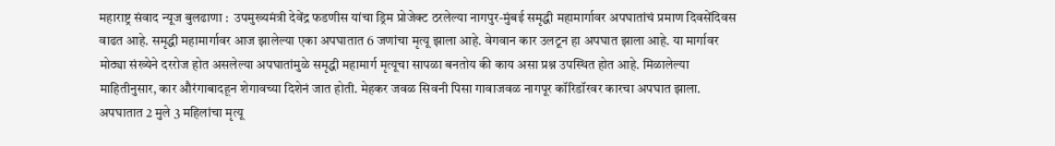महाराष्ट्र संवाद न्यूज बुलढाणा :  उपमुख्यमंत्री देवेंद्र फडणीस यांचा ड्रिम प्रोजेक्ट ठरलेल्या नागपुर-मुंबई समृद्धी महामार्गावर अपघातांचं प्रमाण दिवसेंदिवस वाढत आहे. समृद्धी महामार्गावर आज झालेल्या एका अपघातात 6 जणांचा मृत्यू झाला आहे. वेगवान कार उलटून हा अपघात झाला आहे. या मार्गावर मोठ्या संख्येने दररोज होत असलेल्या अपघातांमुळे समृद्धी महामार्ग मृत्यूचा सापळा बनतोय की काय असा प्रश्न उपस्थित होत आहे. मिळालेल्या माहितीनुसार, कार औरंगाबादहून शेगावच्या दिशेनं जात होती. मेहकर जवळ सिवनी पिसा गावाजवळ नागपूर कॉरिडॉरवर कारचा अपघात झाला. अपघातात 2 मुले 3 महिलांचा मृत्यू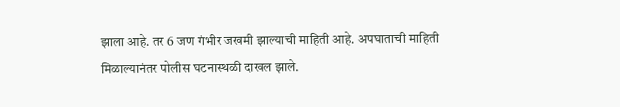झाला आहे. तर 6 जण गंभीर जखमी झाल्याची माहिती आहे. अपघाताची माहिती मिळाल्यानंतर पोलीस घटनास्थळी दाखल झाले.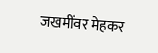जखमींवर मेहकर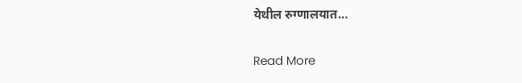येथील रुग्णालयात…

Read More